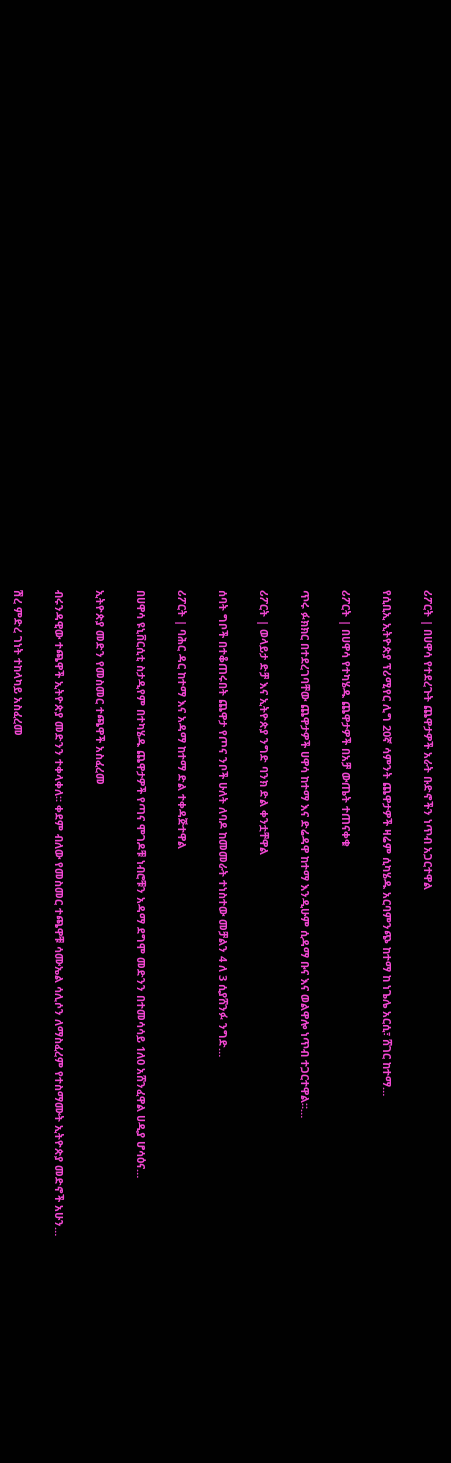ሪፖርት | በሀዋሳ የተደረጉት ጨዋታዎች አራት ቡድኖችን ነጥብ አጋርተዋል

የሲቢኢ ኢትዮጵያ ፕሪሚየር ሊግ 20ኛ ሳምንት ጨዋታዎች ዛሬም ሲካሄዱ አርባምንጭ ከተማ ከ ነጌሌ አርሲ፣ ሸገር ከተማ…

ሪፖርት | በሀዋሳ የተካሄዱ ጨዋታዎች በአቻ ውጤት ተጠናቀቁ

ጥሩ ፉክክር በተደረገባቸው ጨዋታዎች ሀዋሳ ከተማ እና ድሬዳዋ ከተማ እንዲሁም ሲዳማ ቡና እና ወልዋሎ ነጥብ ተጋርተዋል።…

ሪፖርት | ወላይታ ድቻ እና ኢትዮጵያ ንግድ ባንክ ድል ቀንቷቸዋል

ሰባት ግቦች በተቆጠሩበት ጨዋታ የጦና ንቦች ሁለት ለባዶ ከመመራት ተነስተው መቻልን 4 ለ 3 ሲያሸንፉ ንግድ…

ሪፖርት | ባሕር ዳር ከተማ እና አዳማ ከተማ ድል ተቀዳጅተዋል

በሀዋሳ ዩኒቨርሲቲ ስታዲየም በተካሄዱ ጨዋታዎች የጣና ሞገዶቹ ነብሮቹን አዳማ ደግሞ መድንን በተመሳሳይ 1ለ0 አሸንፈዋል ሀዲያ ሆሳዕና…

ኢትዮጵያ መድን የመስመር ተጫዋች አስፈረመ

ብሩንዳዊው ተጫዋች ኢትዮጵያ መድንን ተቀላቀለ። ቀደም ብለው የመስመር ተጫዋቹ ሳሙኤል ሳሊሶን ለማስፈረም የተስማሙት ኢትዮጵያ መድኖች አሁን…

ሽረ ምድረ ገነት ተከላካይ አስፈረመ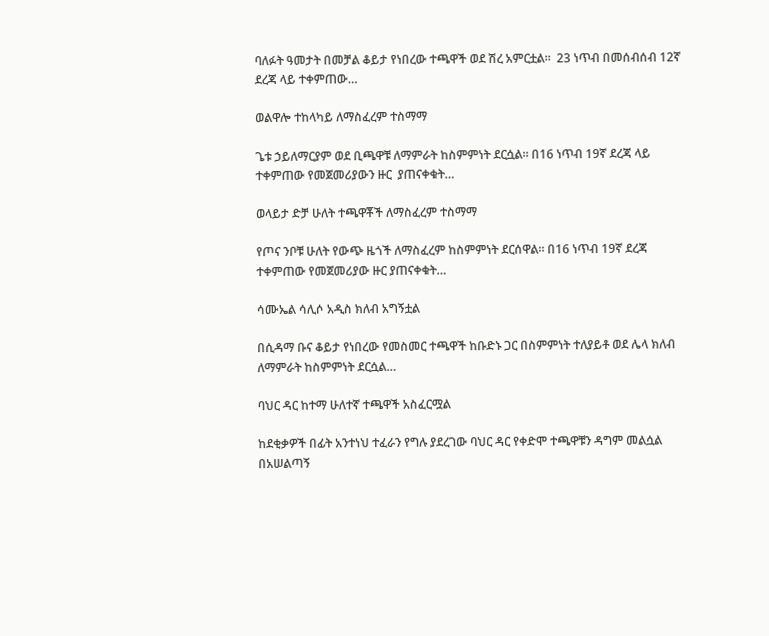ባለፉት ዓመታት በመቻል ቆይታ የነበረው ተጫዋች ወደ ሽረ አምርቷል።  23 ነጥብ በመሰብሰብ 12ኛ ደረጃ ላይ ተቀምጠው…

ወልዋሎ ተከላካይ ለማስፈረም ተስማማ

ጌቱ ኃይለማርያም ወደ ቢጫዋቹ ለማምራት ከስምምነት ደርሷል። በ16 ነጥብ 19ኛ ደረጃ ላይ ተቀምጠው የመጀመሪያውን ዙር  ያጠናቀቁት…

ወላይታ ድቻ ሁለት ተጫዋቾች ለማስፈረም ተስማማ

የጦና ንቦቹ ሁለት የውጭ ዜጎች ለማስፈረም ከስምምነት ደርሰዋል። በ16 ነጥብ 19ኛ ደረጃ ተቀምጠው የመጀመሪያው ዙር ያጠናቀቁት…

ሳሙኤል ሳሊሶ አዲስ ክለብ አግኝቷል

በሲዳማ ቡና ቆይታ የነበረው የመስመር ተጫዋች ከቡድኑ ጋር በስምምነት ተለያይቶ ወደ ሌላ ክለብ ለማምራት ከስምምነት ደርሷል…

ባህር ዳር ከተማ ሁለተኛ ተጫዋች አስፈርሟል

ከደቂቃዎች በፊት አንተነህ ተፈራን የግሉ ያደረገው ባህር ዳር የቀድሞ ተጫዋቹን ዳግም መልሷል በአሠልጣኝ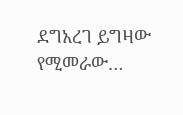ደግአረገ ይግዛው የሚመራው…